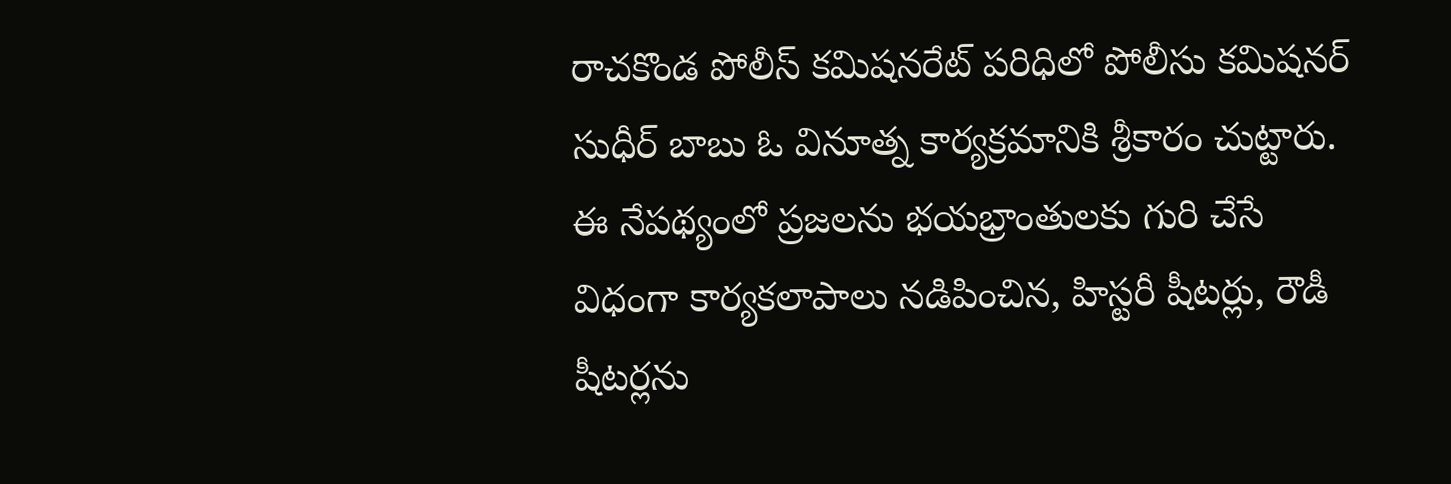రాచకొండ పోలీస్ కమిషనరేట్ పరిధిలో పోలీసు కమిషనర్ సుధీర్ బాబు ఓ వినూత్న కార్యక్రమానికి శ్రీకారం చుట్టారు. ఈ నేపథ్యంలో ప్రజలను భయభ్రాంతులకు గురి చేసే విధంగా కార్యకలాపాలు నడిపించిన, హిస్టరీ షీటర్లు, రౌడీ షీటర్లను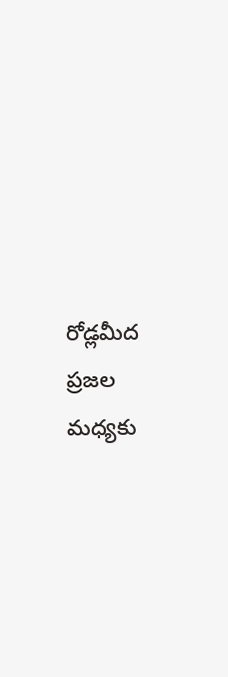రోడ్లమీద ప్రజల మధ్యకు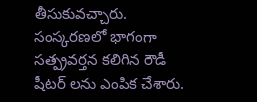తీసుకువచ్చారు. సంస్కరణలో భాగంగా సత్ప్రవర్తన కలిగిన రౌడీ షీటర్ లను ఎంపిక చేశారు.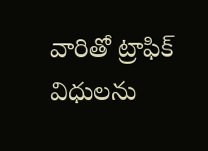వారితో ట్రాఫిక్ విధులను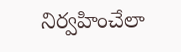నిర్వహించేలా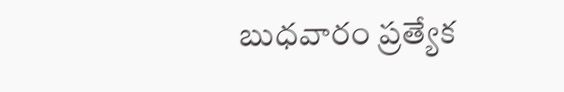బుధవారం ప్రత్యేక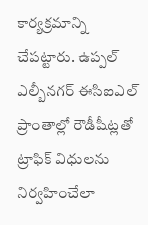కార్యక్రమాన్ని చేపట్టారు. ఉప్పల్ ఎల్బీనగర్ ఈసిఐఎల్ ప్రాంతాల్లో రౌడీషీట్లతో ట్రాఫిక్ విధులను నిర్వహించేలా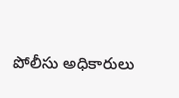పోలీసు అధికారులు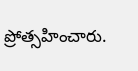ప్రోత్సహించారు.